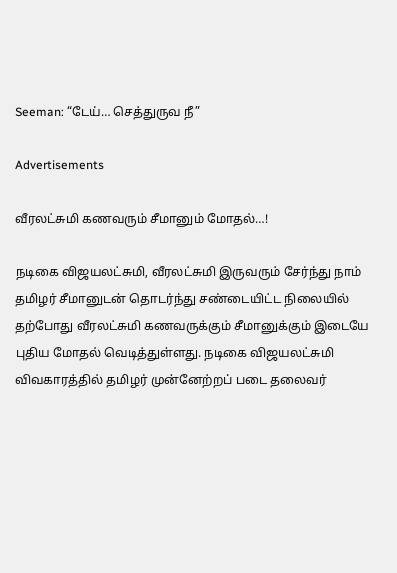Seeman: “டேய்… செத்துருவ நீ”

Advertisements

வீரலட்சுமி கணவரும் சீமானும் மோதல்…!

நடிகை விஜயலட்சுமி, வீரலட்சுமி இருவரும் சேர்ந்து நாம் தமிழர் சீமானுடன் தொடர்ந்து சண்டையிட்ட நிலையில் தற்போது வீரலட்சுமி கணவருக்கும் சீமானுக்கும் இடையே புதிய மோதல் வெடித்துள்ளது. நடிகை விஜயலட்சுமி விவகாரத்தில் தமிழர் முன்னேற்றப் படை தலைவர்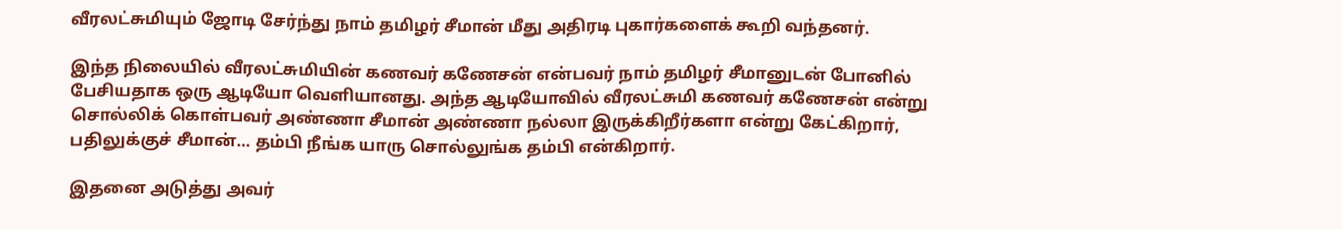வீரலட்சுமியும் ஜோடி சேர்ந்து நாம் தமிழர் சீமான் மீது அதிரடி புகார்களைக் கூறி வந்தனர்.

இந்த நிலையில் வீரலட்சுமியின் கணவர் கணேசன் என்பவர் நாம் தமிழர் சீமானுடன் போனில் பேசியதாக ஒரு ஆடியோ வெளியானது. அந்த ஆடியோவில் வீரலட்சுமி கணவர் கணேசன் என்று சொல்லிக் கொள்பவர் அண்ணா சீமான் அண்ணா நல்லா இருக்கிறீர்களா என்று கேட்கிறார், பதிலுக்குச் சீமான்… தம்பி நீங்க யாரு சொல்லுங்க தம்பி என்கிறார்.

இதனை அடுத்து அவர்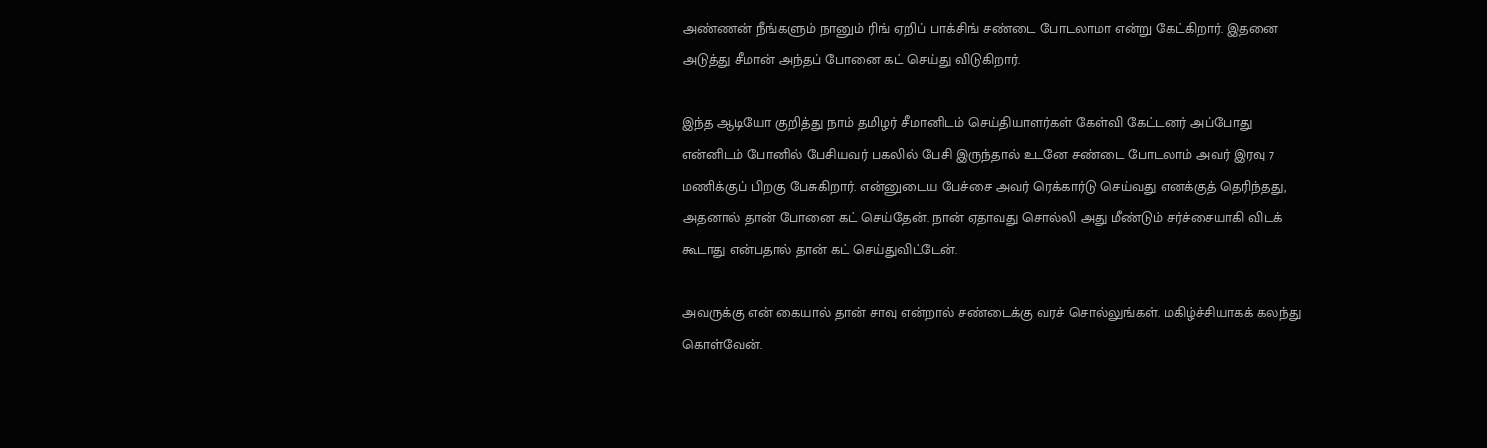அண்ணன் நீங்களும் நானும் ரிங் ஏறிப் பாக்சிங் சண்டை போடலாமா என்று கேட்கிறார். இதனை அடுத்து சீமான் அந்தப் போனை கட் செய்து விடுகிறார்.

இந்த ஆடியோ குறித்து நாம் தமிழர் சீமானிடம் செய்தியாளர்கள் கேள்வி கேட்டனர் அப்போது என்னிடம் போனில் பேசியவர் பகலில் பேசி இருந்தால் உடனே சண்டை போடலாம் அவர் இரவு 7 மணிக்குப் பிறகு பேசுகிறார். என்னுடைய பேச்சை அவர் ரெக்கார்டு செய்வது எனக்குத் தெரிந்தது, அதனால் தான் போனை கட் செய்தேன். நான் ஏதாவது சொல்லி அது மீண்டும் சர்ச்சையாகி விடக் கூடாது என்பதால் தான் கட் செய்துவிட்டேன்.

அவருக்கு என் கையால் தான் சாவு என்றால் சண்டைக்கு வரச் சொல்லுங்கள். மகிழ்ச்சியாகக் கலந்து கொள்வேன்.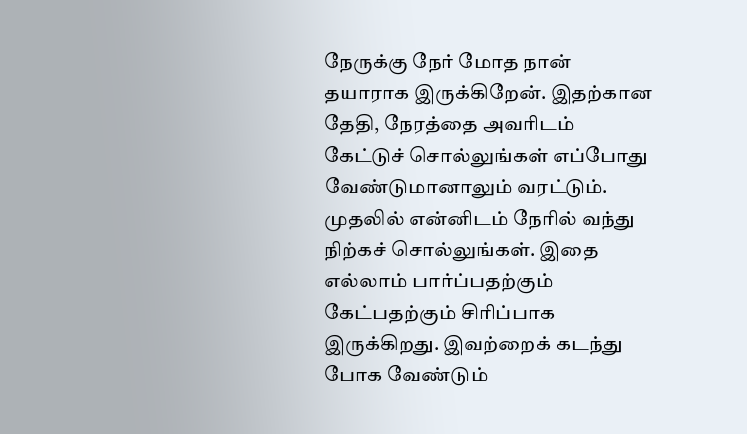நேருக்கு நேர் மோத நான் தயாராக இருக்கிறேன். இதற்கான தேதி, நேரத்தை அவரிடம் கேட்டுச் சொல்லுங்கள் எப்போது வேண்டுமானாலும் வரட்டும். முதலில் என்னிடம் நேரில் வந்து நிற்கச் சொல்லுங்கள். இதை எல்லாம் பார்ப்பதற்கும் கேட்பதற்கும் சிரிப்பாக இருக்கிறது. இவற்றைக் கடந்து போக வேண்டும்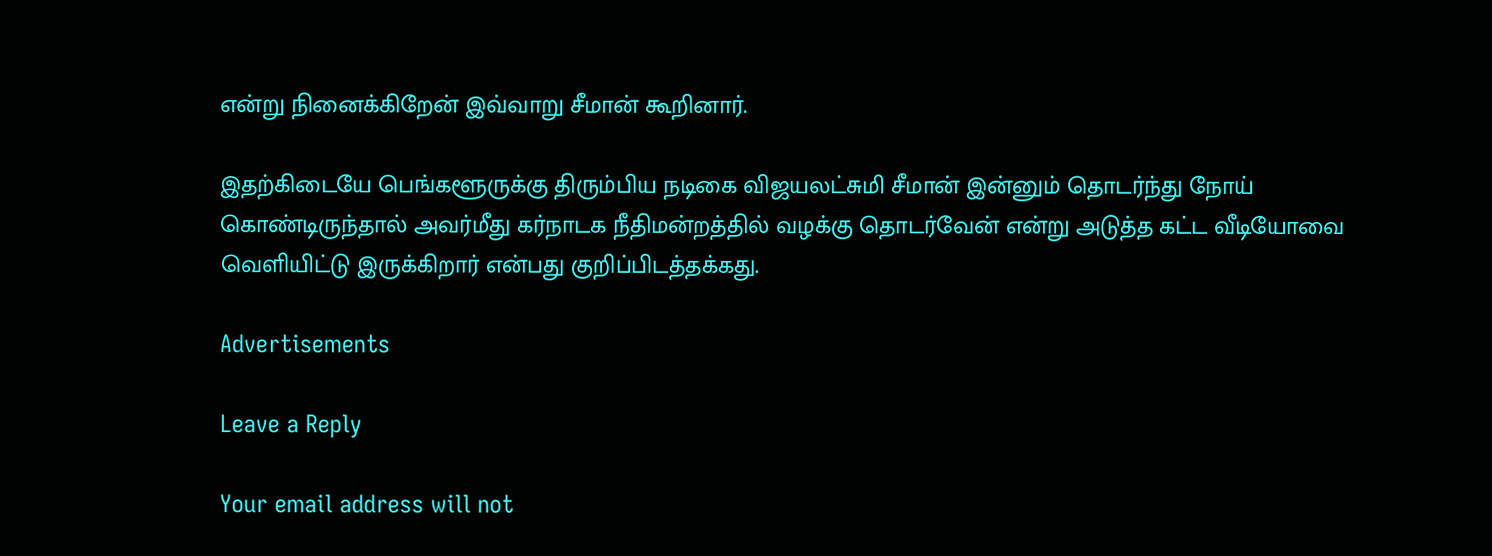என்று நினைக்கிறேன் இவ்வாறு சீமான் கூறினார்.

இதற்கிடையே பெங்களூருக்கு திரும்பிய நடிகை விஜயலட்சுமி சீமான் இன்னும் தொடர்ந்து நோய் கொண்டிருந்தால் அவர்மீது கர்நாடக நீதிமன்றத்தில் வழக்கு தொடர்வேன் என்று அடுத்த கட்ட வீடியோவை வெளியிட்டு இருக்கிறார் என்பது குறிப்பிடத்தக்கது.

Advertisements

Leave a Reply

Your email address will not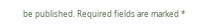be published. Required fields are marked *